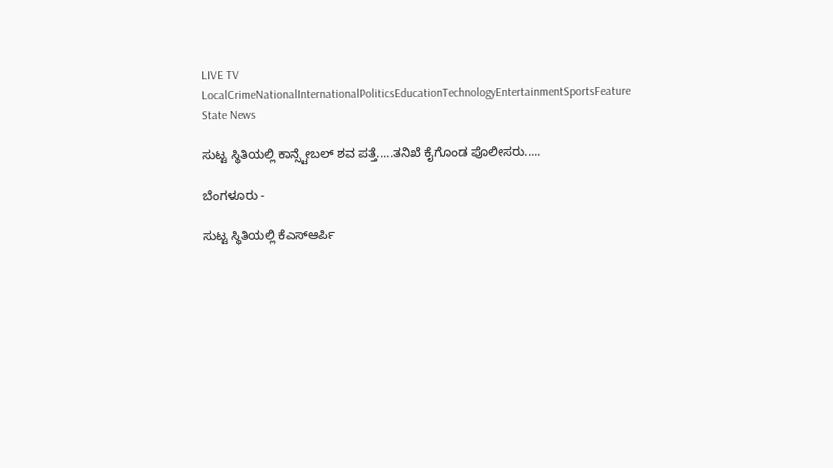LIVE TV LocalCrimeNationalInternationalPoliticsEducationTechnologyEntertainmentSportsFeature
State News

ಸುಟ್ಟ ಸ್ಥಿತಿಯಲ್ಲಿ ಕಾನ್ಸ್ಟೇಬಲ್ ಶವ ಪತ್ತೆ.....ತನಿಖೆ ಕೈಗೊಂಡ ಪೊಲೀಸರು.....

ಬೆಂಗಳೂರು -

ಸುಟ್ಟ ಸ್ಥಿತಿಯಲ್ಲಿ ಕೆಎಸ್‌ಆರ್ಪಿ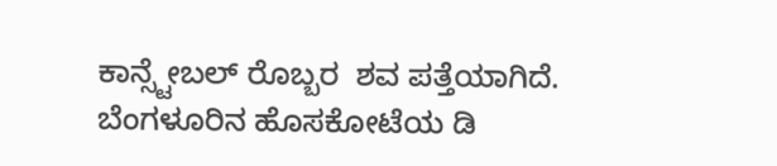ಕಾನ್ಸ್ಟೇಬಲ್ ರೊಬ್ಬರ  ಶವ ಪತ್ತೆಯಾಗಿದೆ. ಬೆಂಗಳೂರಿನ ಹೊಸಕೋಟೆಯ ಡಿ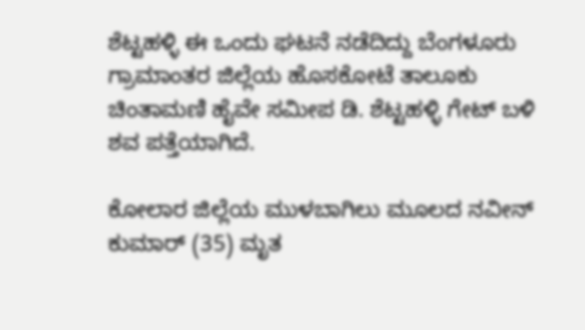ಶೆಟ್ಟಹಳ್ಳಿ ಈ ಒಂದು ಘಟನೆ ನಡೆದಿದ್ದು ಬೆಂಗಳೂರು ಗ್ರಾಮಾಂತರ ಜಿಲ್ಲೆಯ ಹೊಸಕೋಟೆ ತಾಲೂಕು ಚಿಂತಾಮಣಿ ಹೈವೇ ಸಮೀಪ ಡಿ. ಶೆಟ್ಟಹಳ್ಳಿ ಗೇಟ್ ಬಳಿ ಶವ ಪತ್ತೆಯಾಗಿದೆ.

ಕೋಲಾರ ಜಿಲ್ಲೆಯ ಮುಳಬಾಗಿಲು ಮೂಲದ ನವೀನ್ ಕುಮಾರ್ (35) ಮೃತ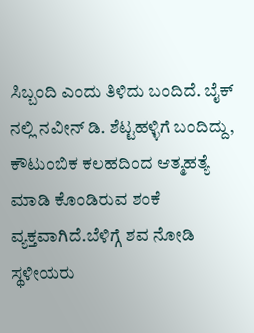ಸಿಬ್ಬಂದಿ ಎಂದು ತಿಳಿದು ಬಂದಿದೆ. ಬೈಕ್ ನಲ್ಲಿ ನವೀನ್ ಡಿ. ಶೆಟ್ಟಹಳ್ಳಿಗೆ ಬಂದಿದ್ದು, ಕೌಟುಂಬಿಕ ಕಲಹದಿಂದ ಆತ್ಮಹತ್ಯೆ ಮಾಡಿ ಕೊಂಡಿರುವ ಶಂಕೆ ವ್ಯಕ್ತವಾಗಿದೆ.ಬೆಳಿಗ್ಗೆ ಶವ ನೋಡಿ ಸ್ಥಳೀಯರು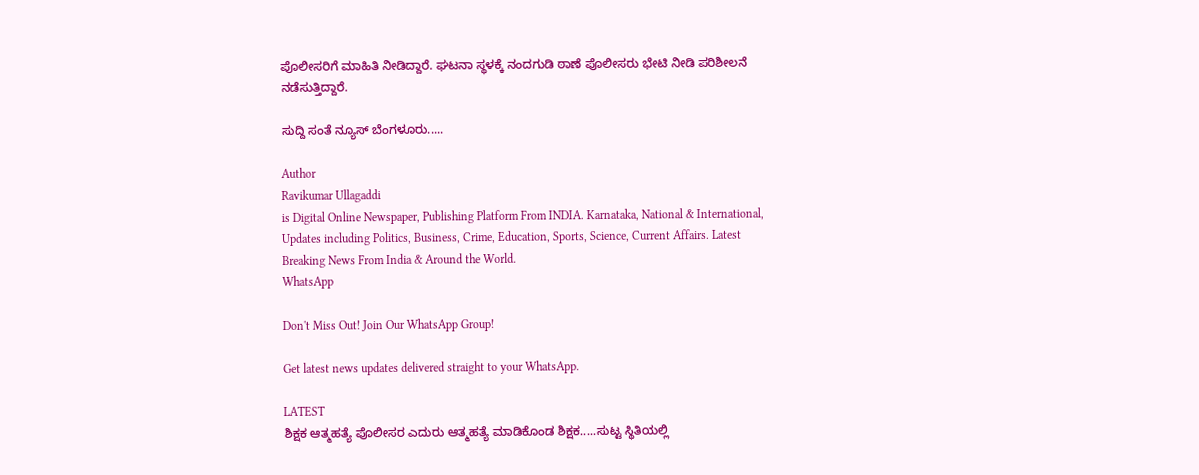ಪೊಲೀಸರಿಗೆ ಮಾಹಿತಿ ನೀಡಿದ್ದಾರೆ. ಘಟನಾ ಸ್ಥಳಕ್ಕೆ ನಂದಗುಡಿ ಠಾಣೆ ಪೊಲೀಸರು ಭೇಟಿ ನೀಡಿ ಪರಿಶೀಲನೆ ನಡೆಸುತ್ತಿದ್ದಾರೆ.

ಸುದ್ದಿ ಸಂತೆ ನ್ಯೂಸ್ ಬೆಂಗಳೂರು.....

Author
Ravikumar Ullagaddi
is Digital Online Newspaper, Publishing Platform From INDIA. Karnataka, National & International, Updates including Politics, Business, Crime, Education, Sports, Science, Current Affairs. Latest Breaking News From India & Around the World.
WhatsApp

Don't Miss Out! Join Our WhatsApp Group!

Get latest news updates delivered straight to your WhatsApp.

LATEST
ಶಿಕ್ಷಕ ಆತ್ಮಹತ್ಯೆ ಪೊಲೀಸರ ಎದುರು ಆತ್ಮಹತ್ಯೆ ಮಾಡಿಕೊಂಡ ಶಿಕ್ಷಕ.....ಸುಟ್ಟ ಸ್ಥಿತಿಯಲ್ಲಿ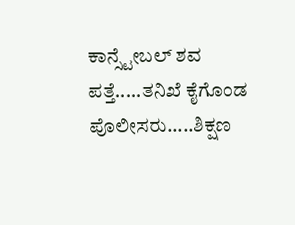ಕಾನ್ಸ್ಟೇಬಲ್ ಶವ ಪತ್ತೆ.....ತನಿಖೆ ಕೈಗೊಂಡ ಪೊಲೀಸರು.....ಶಿಕ್ಷಣ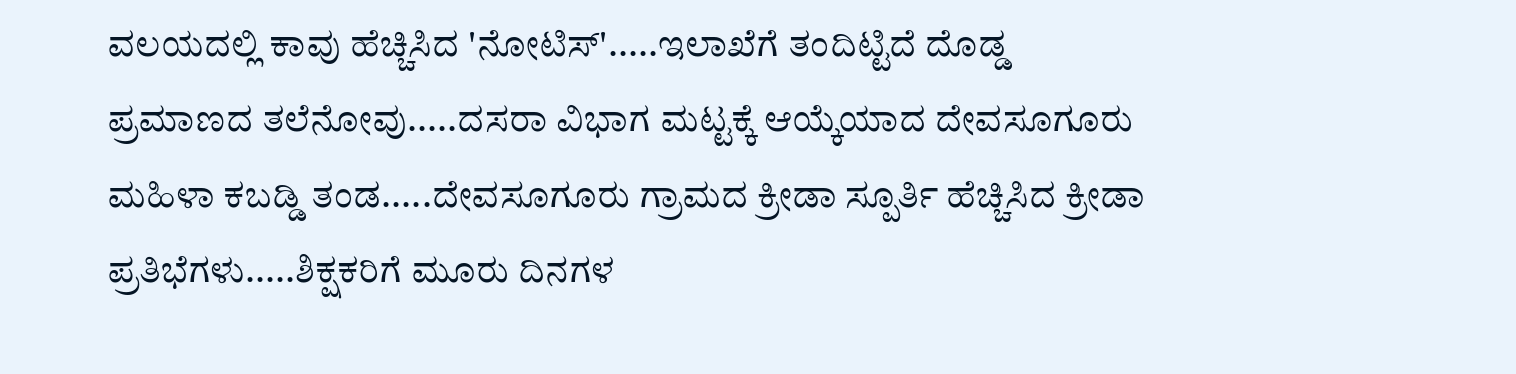ವಲಯದಲ್ಲಿ ಕಾವು ಹೆಚ್ಚಿಸಿದ 'ನೋಟಿಸ್'.....ಇಲಾಖೆಗೆ ತಂದಿಟ್ಟಿದೆ ದೊಡ್ಡ ಪ್ರಮಾಣದ ತಲೆನೋವು.....ದಸರಾ ವಿಭಾಗ ಮಟ್ಟಕ್ಕೆ ಆಯ್ಕೆಯಾದ ದೇವಸೂಗೂರು ಮಹಿಳಾ ಕಬಡ್ಡಿ ತಂಡ.....ದೇವಸೂಗೂರು ಗ್ರಾಮದ ಕ್ರೀಡಾ ಸ್ಪೂರ್ತಿ ಹೆಚ್ಚಿಸಿದ ಕ್ರೀಡಾ ಪ್ರತಿಭೆಗಳು.....ಶಿಕ್ಷಕರಿಗೆ ಮೂರು ದಿನಗಳ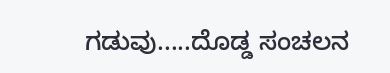ಗಡುವು.....ದೊಡ್ಡ ಸಂಚಲನ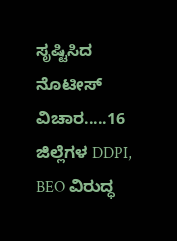ಸೃಷ್ಟಿಸಿದ ನೊಟೀಸ್‌ ವಿಚಾರ.....16 ಜಿಲ್ಲೆಗಳ DDPI, BEO ವಿರುದ್ಧ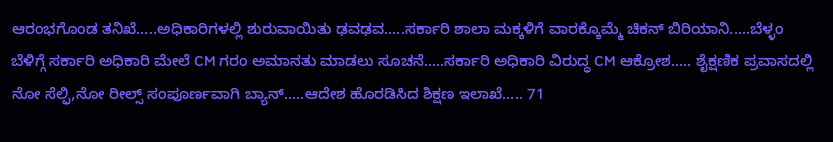ಆರಂಭಗೊಂಡ ತನಿಖೆ.....ಅಧಿಕಾರಿಗಳಲ್ಲಿ ಶುರುವಾಯಿತು ಢವಢವ.....ಸರ್ಕಾರಿ ಶಾಲಾ ಮಕ್ಕಳಿಗೆ ವಾರಕ್ಕೊಮ್ಮೆ ಚಿಕನ್ ಬಿರಿಯಾನಿ.....ಬೆಳ್ಳಂ ಬೆಳಿಗ್ಗೆ ಸರ್ಕಾರಿ ಅಧಿಕಾರಿ ಮೇಲೆ CM ಗರಂ ಅಮಾನತು ಮಾಡಲು ಸೂಚನೆ.....ಸರ್ಕಾರಿ ಅಧಿಕಾರಿ ವಿರುದ್ಧ CM ಆಕ್ರೋಶ..... ಶೈಕ್ಷಣಿಕ ಪ್ರವಾಸದಲ್ಲಿ ನೋ ಸೆಲ್ಫಿ,ನೋ ರೀಲ್ಸ್‌ ಸಂಪೂರ್ಣವಾಗಿ ಬ್ಯಾನ್.....ಆದೇಶ ಹೊರಡಿಸಿದ ಶಿಕ್ಷಣ ಇಲಾಖೆ..... 71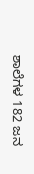ಶಾಲೆಗಳ 182 ಜನ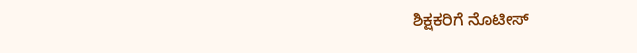ಶಿಕ್ಷಕರಿಗೆ ನೊಟೀಸ್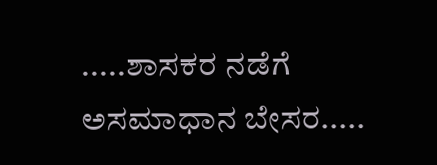.....ಶಾಸಕರ ನಡೆಗೆ ಅಸಮಾಧಾನ ಬೇಸರ.....